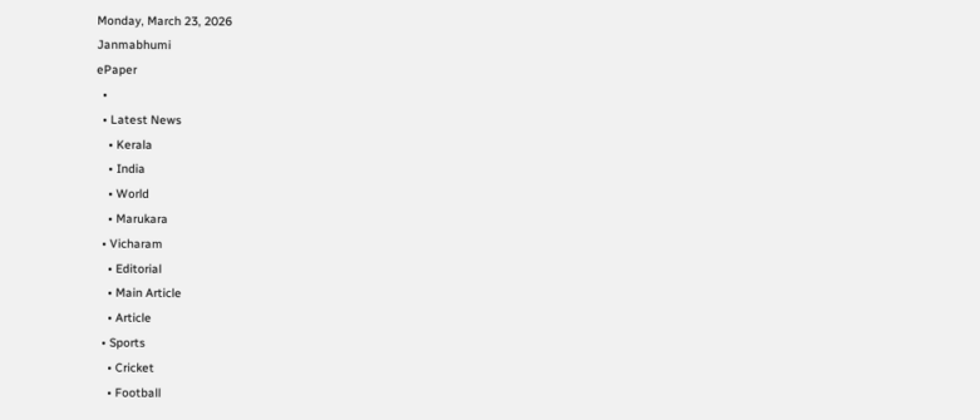Monday, March 23, 2026
Janmabhumi
ePaper
  •
  • Latest News
    • Kerala
    • India
    • World
    • Marukara
  • Vicharam
    • Editorial
    • Main Article
    • Article
  • Sports
    • Cricket
    • Football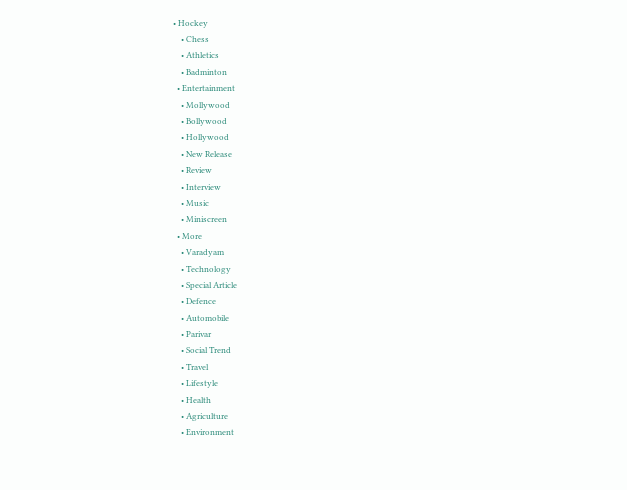• Hockey
    • Chess
    • Athletics
    • Badminton
  • Entertainment
    • Mollywood
    • Bollywood
    • Hollywood
    • New Release
    • Review
    • Interview
    • Music
    • Miniscreen
  • More
    • Varadyam
    • Technology
    • Special Article
    • Defence
    • Automobile
    • Parivar
    • Social Trend
    • Travel
    • Lifestyle
    • Health
    • Agriculture
    • Environment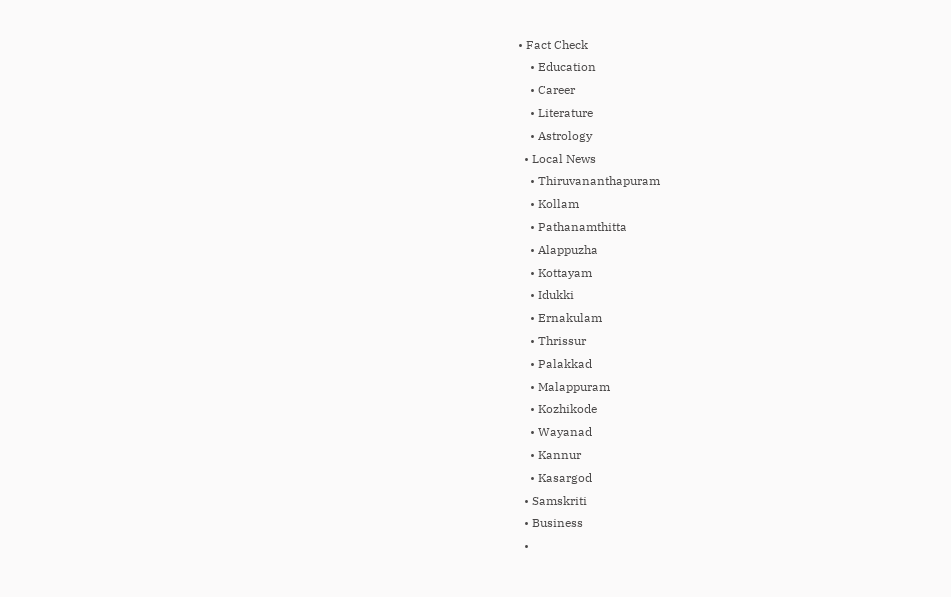• Fact Check
    • Education
    • Career
    • Literature
    • Astrology
  • Local News
    • Thiruvananthapuram
    • Kollam
    • Pathanamthitta
    • Alappuzha
    • Kottayam
    • Idukki
    • Ernakulam
    • Thrissur
    • Palakkad
    • Malappuram
    • Kozhikode
    • Wayanad
    • Kannur
    • Kasargod
  • Samskriti
  • Business
  •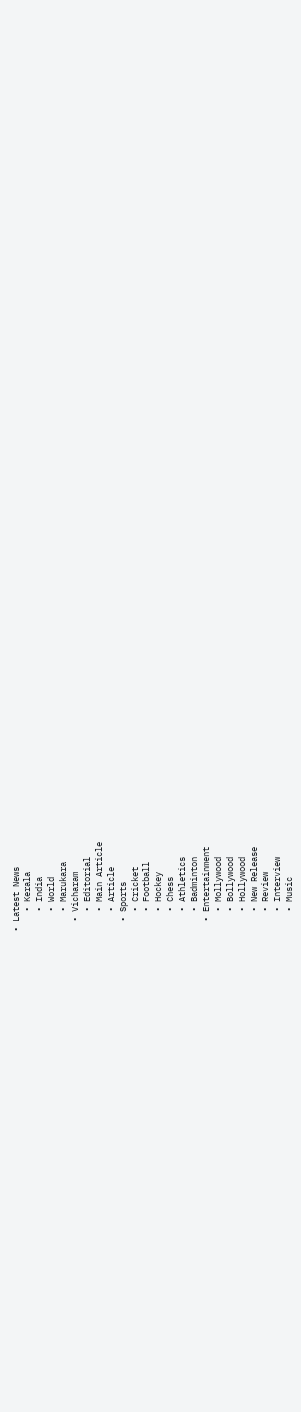• Latest News
    • Kerala
    • India
    • World
    • Marukara
  • Vicharam
    • Editorial
    • Main Article
    • Article
  • Sports
    • Cricket
    • Football
    • Hockey
    • Chess
    • Athletics
    • Badminton
  • Entertainment
    • Mollywood
    • Bollywood
    • Hollywood
    • New Release
    • Review
    • Interview
    • Music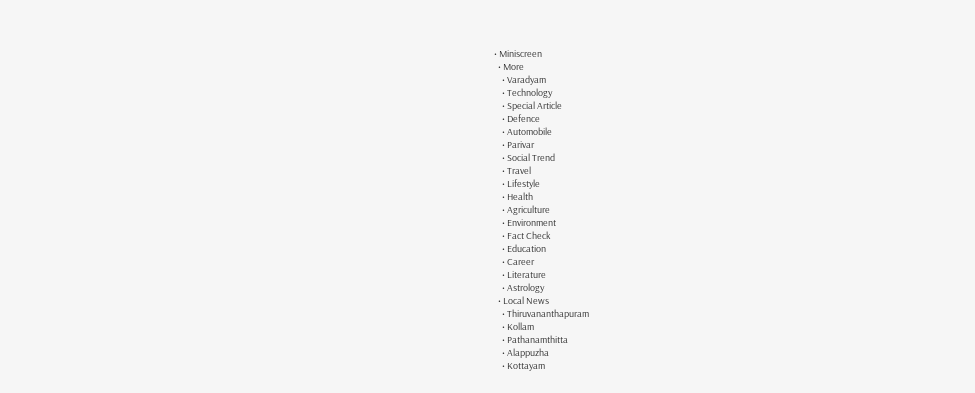• Miniscreen
  • More
    • Varadyam
    • Technology
    • Special Article
    • Defence
    • Automobile
    • Parivar
    • Social Trend
    • Travel
    • Lifestyle
    • Health
    • Agriculture
    • Environment
    • Fact Check
    • Education
    • Career
    • Literature
    • Astrology
  • Local News
    • Thiruvananthapuram
    • Kollam
    • Pathanamthitta
    • Alappuzha
    • Kottayam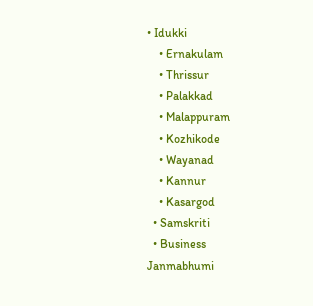• Idukki
    • Ernakulam
    • Thrissur
    • Palakkad
    • Malappuram
    • Kozhikode
    • Wayanad
    • Kannur
    • Kasargod
  • Samskriti
  • Business
Janmabhumi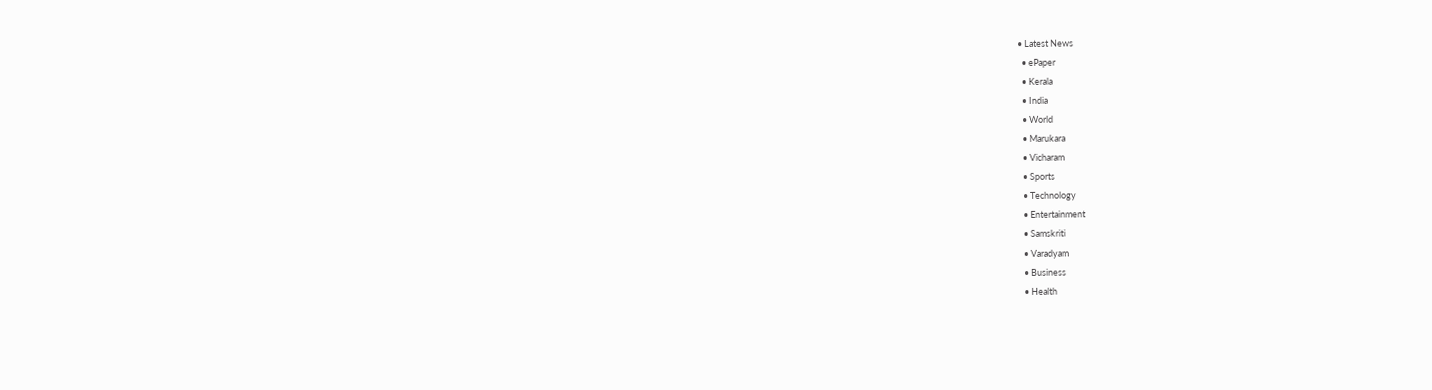• Latest News
  • ePaper
  • Kerala
  • India
  • World
  • Marukara
  • Vicharam
  • Sports
  • Technology
  • Entertainment
  • Samskriti
  • Varadyam
  • Business
  • Health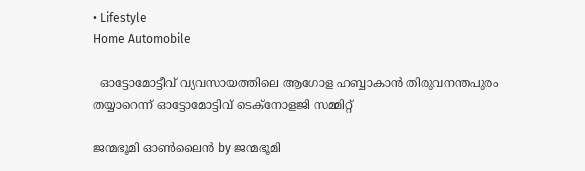• Lifestyle
Home Automobile

  ഓട്ടോമോട്ടീവ് വ്യവസായത്തിലെ ആഗോള ഹബ്ബാകാന്‍ തിരുവനന്തപുരം തയ്യാറെന്ന് ഓട്ടോമോട്ടിവ് ടെക്നോളജി സമ്മിറ്റ്

ജന്മഭൂമി ഓണ്‍ലൈന്‍ by ജന്മഭൂമി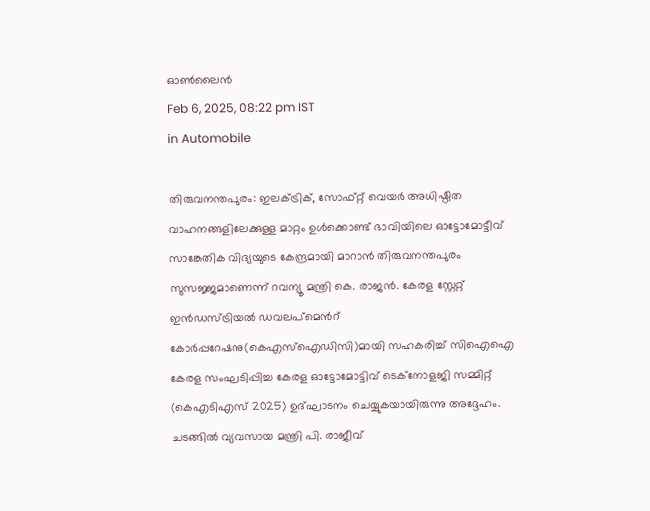ഓണ്‍ലൈന്‍
Feb 6, 2025, 08:22 pm IST
in Automobile

തിരുവനന്തപുരം: ഇലക്ട്രിക്, സോഫ്റ്റ് വെയര്‍ അധിഷ്ഠിത വാഹനങ്ങളിലേക്കുള്ള മാറ്റം ഉള്‍ക്കൊണ്ട് ഭാവിയിലെ ഓട്ടോമോട്ടീവ് സാങ്കേതിക വിദ്യയുടെ കേന്ദ്രമായി മാറാന്‍ തിരുവനന്തപുരം സുസജ്ജമാണെന്ന് റവന്യൂ മന്ത്രി കെ. രാജന്‍. കേരള സ്റ്റേറ്റ് ഇന്‍ഡസ്ട്രിയല്‍ ഡവലപ്മെന്‍റ് കോര്‍പ്പറേഷനു(കെഎസ്ഐഡിസി)മായി സഹകരിച്ച് സിഐഐ കേരള സംഘടിപ്പിച്ച കേരള ഓട്ടോമോട്ടിവ് ടെക്നോളജി സമ്മിറ്റ് (കെഎടിഎസ് 2025) ഉദ്ഘാടനം ചെയ്യുകയായിരുന്നു അദ്ദേഹം. ചടങ്ങില്‍ വ്യവസായ മന്ത്രി പി. രാജീവ്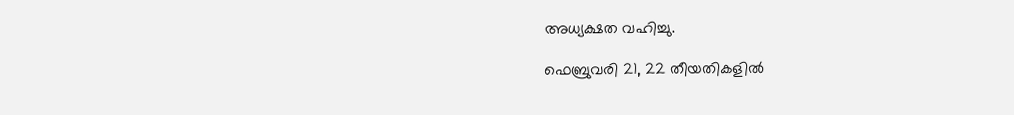അധ്യക്ഷത വഹിച്ചു.

ഫെബ്രുവരി 21, 22 തീയതികളില്‍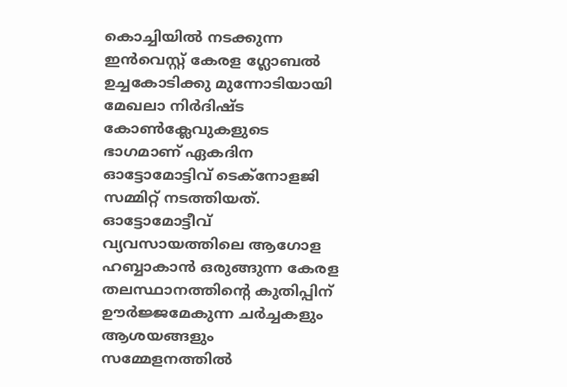കൊച്ചിയില്‍ നടക്കുന്ന ഇന്‍വെസ്റ്റ് കേരള ഗ്ലോബല്‍ ഉച്ചകോടിക്കു മുന്നോടിയായി മേഖലാ നിര്‍ദിഷ്ട കോണ്‍ക്ലേവുകളുടെ ഭാഗമാണ് ഏകദിന ഓട്ടോമോട്ടിവ് ടെക്നോളജി സമ്മിറ്റ് നടത്തിയത്. ഓട്ടോമോട്ടീവ് വ്യവസായത്തിലെ ആഗോള ഹബ്ബാകാന്‍ ഒരുങ്ങുന്ന കേരള തലസ്ഥാനത്തിന്റെ കുതിപ്പിന് ഊര്‍ജ്ജമേകുന്ന ചര്‍ച്ചകളും ആശയങ്ങളും സമ്മേളനത്തില്‍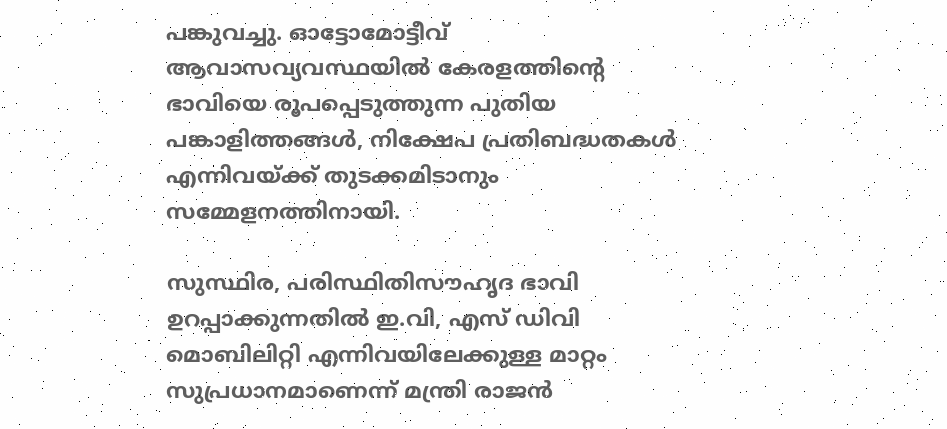പങ്കുവച്ചു. ഓട്ടോമോട്ടീവ് ആവാസവ്യവസ്ഥയില്‍ കേരളത്തിന്റെ ഭാവിയെ രൂപപ്പെടുത്തുന്ന പുതിയ പങ്കാളിത്തങ്ങള്‍, നിക്ഷേപ പ്രതിബദ്ധതകള്‍ എന്നിവയ്‌ക്ക് തുടക്കമിടാനും സമ്മേളനത്തിനായി.

സുസ്ഥിര, പരിസ്ഥിതിസൗഹൃദ ഭാവി ഉറപ്പാക്കുന്നതില്‍ ഇ.വി, എസ് ഡിവി മൊബിലിറ്റി എന്നിവയിലേക്കുള്ള മാറ്റം സുപ്രധാനമാണെന്ന് മന്ത്രി രാജന്‍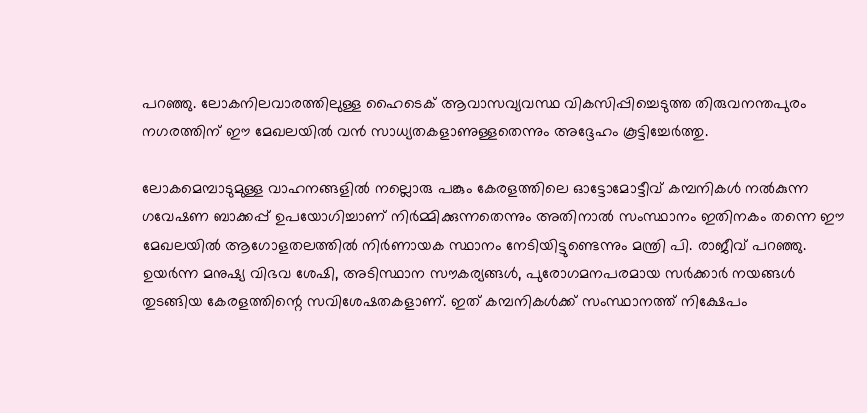പറഞ്ഞു. ലോകനിലവാരത്തിലുള്ള ഹൈടെക് ആവാസവ്യവസ്ഥ വികസിപ്പിച്ചെടുത്ത തിരുവനന്തപുരം നഗരത്തിന് ഈ മേഖലയില്‍ വന്‍ സാധ്യതകളാണുള്ളതെന്നും അദ്ദേഹം കൂട്ടിച്ചേര്‍ത്തു.

ലോകമെമ്പാടുമുള്ള വാഹനങ്ങളില്‍ നല്ലൊരു പങ്കും കേരളത്തിലെ ഓട്ടോമോട്ടീവ് കമ്പനികള്‍ നല്‍കുന്ന ഗവേഷണ ബാക്കപ്പ് ഉപയോഗിച്ചാണ് നിര്‍മ്മിക്കുന്നതെന്നും അതിനാല്‍ സംസ്ഥാനം ഇതിനകം തന്നെ ഈ മേഖലയില്‍ ആഗോളതലത്തില്‍ നിര്‍ണായക സ്ഥാനം നേടിയിട്ടുണ്ടെന്നും മന്ത്രി പി. രാജീവ് പറഞ്ഞു. ഉയര്‍ന്ന മനുഷ്യ വിഭവ ശേഷി, അടിസ്ഥാന സൗകര്യങ്ങള്‍, പുരോഗമനപരമായ സര്‍ക്കാര്‍ നയങ്ങള്‍ തുടങ്ങിയ കേരളത്തിന്റെ സവിശേഷതകളാണ്. ഇത് കമ്പനികള്‍ക്ക് സംസ്ഥാനത്ത് നിക്ഷേപം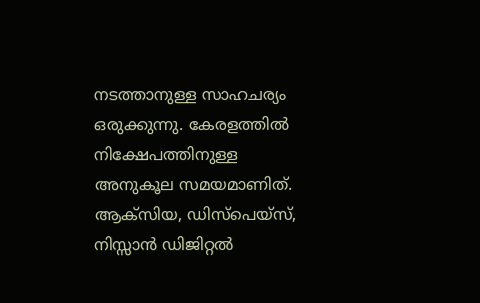നടത്താനുള്ള സാഹചര്യം ഒരുക്കുന്നു. കേരളത്തില്‍ നിക്ഷേപത്തിനുള്ള അനുകൂല സമയമാണിത്. ആക്സിയ, ഡിസ്പെയ്സ്, നിസ്സാന്‍ ഡിജിറ്റല്‍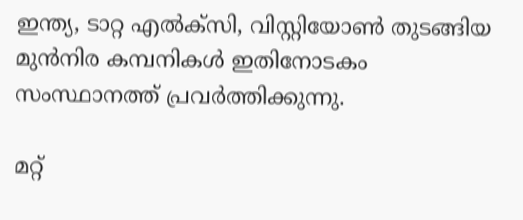ഇന്ത്യ, ടാറ്റ എല്‍ക്സി, വിസ്റ്റിയോണ്‍ തുടങ്ങിയ മുന്‍നിര കമ്പനികള്‍ ഇതിനോടകം സംസ്ഥാനത്ത് പ്രവര്‍ത്തിക്കുന്നു.

മറ്റ്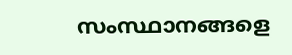സംസ്ഥാനങ്ങളെ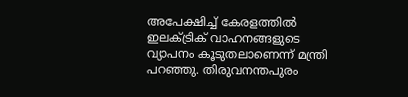അപേക്ഷിച്ച് കേരളത്തില്‍ ഇലക്ട്രിക് വാഹനങ്ങളുടെ വ്യാപനം കൂടുതലാണെന്ന് മന്ത്രി പറഞ്ഞു. തിരുവനന്തപുരം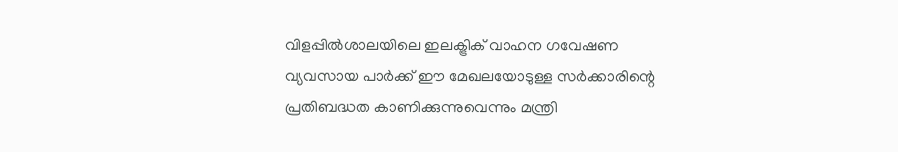വിളപ്പില്‍ശാലയിലെ ഇലക്ട്രിക് വാഹന ഗവേഷണ വ്യവസായ പാര്‍ക്ക് ഈ മേഖലയോടുള്ള സര്‍ക്കാരിന്റെ പ്രതിബദ്ധത കാണിക്കുന്നുവെന്നും മന്ത്രി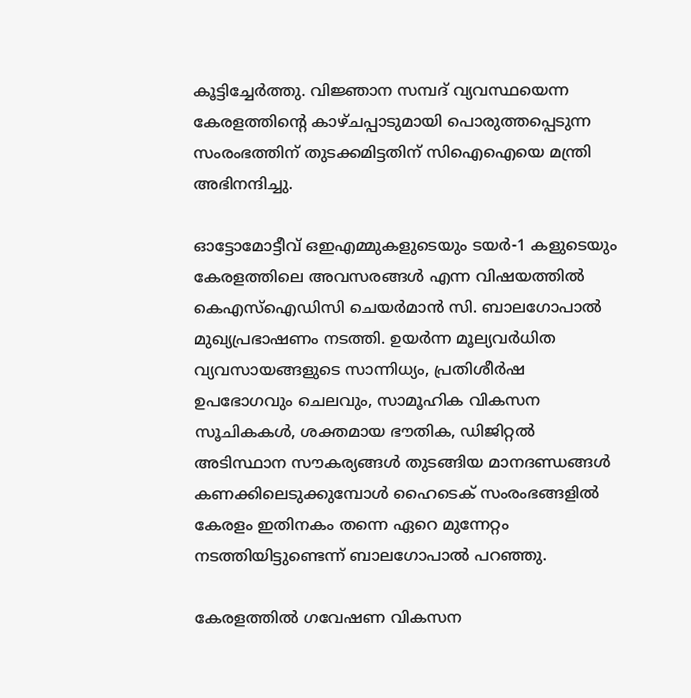കൂട്ടിച്ചേര്‍ത്തു. വിജ്ഞാന സമ്പദ് വ്യവസ്ഥയെന്ന കേരളത്തിന്റെ കാഴ്ചപ്പാടുമായി പൊരുത്തപ്പെടുന്ന സംരംഭത്തിന് തുടക്കമിട്ടതിന് സിഐഐയെ മന്ത്രി അഭിനന്ദിച്ചു.

ഓട്ടോമോട്ടീവ് ഒഇഎമ്മുകളുടെയും ടയര്‍-1 കളുടെയും കേരളത്തിലെ അവസരങ്ങള്‍ എന്ന വിഷയത്തില്‍ കെഎസ്ഐഡിസി ചെയര്‍മാന്‍ സി. ബാലഗോപാല്‍ മുഖ്യപ്രഭാഷണം നടത്തി. ഉയര്‍ന്ന മൂല്യവര്‍ധിത വ്യവസായങ്ങളുടെ സാന്നിധ്യം, പ്രതിശീര്‍ഷ ഉപഭോഗവും ചെലവും, സാമൂഹിക വികസന സൂചികകള്‍, ശക്തമായ ഭൗതിക, ഡിജിറ്റല്‍ അടിസ്ഥാന സൗകര്യങ്ങള്‍ തുടങ്ങിയ മാനദണ്ഡങ്ങള്‍ കണക്കിലെടുക്കുമ്പോള്‍ ഹൈടെക് സംരംഭങ്ങളില്‍ കേരളം ഇതിനകം തന്നെ ഏറെ മുന്നേറ്റം നടത്തിയിട്ടുണ്ടെന്ന് ബാലഗോപാല്‍ പറഞ്ഞു.

കേരളത്തില്‍ ഗവേഷണ വികസന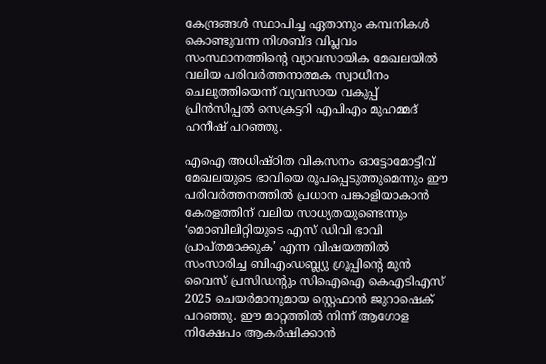കേന്ദ്രങ്ങള്‍ സ്ഥാപിച്ച ഏതാനും കമ്പനികള്‍ കൊണ്ടുവന്ന നിശബ്ദ വിപ്ലവം സംസ്ഥാനത്തിന്റെ വ്യാവസായിക മേഖലയില്‍ വലിയ പരിവര്‍ത്തനാത്മക സ്വാധീനം ചെലുത്തിയെന്ന് വ്യവസായ വകുപ്പ് പ്രിന്‍സിപ്പല്‍ സെക്രട്ടറി എപിഎം മുഹമ്മദ് ഹനീഷ് പറഞ്ഞു.

എഐ അധിഷ്ഠിത വികസനം ഓട്ടോമോട്ടീവ് മേഖലയുടെ ഭാവിയെ രൂപപ്പെടുത്തുമെന്നും ഈ പരിവര്‍ത്തനത്തില്‍ പ്രധാന പങ്കാളിയാകാന്‍ കേരളത്തിന് വലിയ സാധ്യതയുണ്ടെന്നും ‘മൊബിലിറ്റിയുടെ എസ് ഡിവി ഭാവി പ്രാപ്തമാക്കുക’ എന്ന വിഷയത്തില്‍ സംസാരിച്ച ബിഎംഡബ്ല്യു ഗ്രൂപ്പിന്റെ മുന്‍ വൈസ് പ്രസിഡന്‍റും സിഐഐ കെഎടിഎസ് 2025 ചെയര്‍മാനുമായ സ്റ്റെഫാന്‍ ജുറാഷെക് പറഞ്ഞു. ഈ മാറ്റത്തില്‍ നിന്ന് ആഗോള നിക്ഷേപം ആകര്‍ഷിക്കാന്‍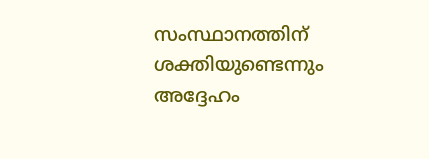സംസ്ഥാനത്തിന് ശക്തിയുണ്ടെന്നും അദ്ദേഹം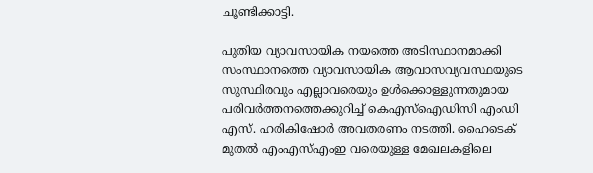ചൂണ്ടിക്കാട്ടി.

പുതിയ വ്യാവസായിക നയത്തെ അടിസ്ഥാനമാക്കി സംസ്ഥാനത്തെ വ്യാവസായിക ആവാസവ്യവസ്ഥയുടെ സുസ്ഥിരവും എല്ലാവരെയും ഉള്‍ക്കൊള്ളുന്നതുമായ പരിവര്‍ത്തനത്തെക്കുറിച്ച് കെഎസ്ഐഡിസി എംഡി എസ്. ഹരികിഷോര്‍ അവതരണം നടത്തി. ഹൈടെക് മുതല്‍ എംഎസ്എംഇ വരെയുള്ള മേഖലകളിലെ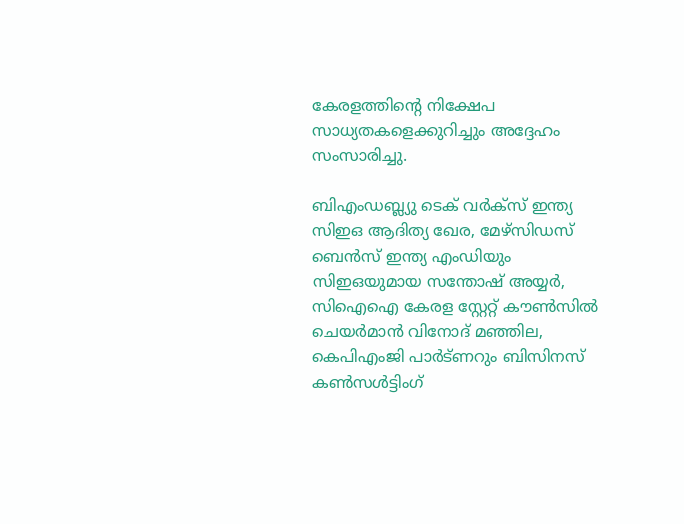കേരളത്തിന്റെ നിക്ഷേപ സാധ്യതകളെക്കുറിച്ചും അദ്ദേഹം സംസാരിച്ചു.

ബിഎംഡബ്ല്യു ടെക് വര്‍ക്സ് ഇന്ത്യ സിഇഒ ആദിത്യ ഖേര, മേഴ്സിഡസ് ബെന്‍സ് ഇന്ത്യ എംഡിയും സിഇഒയുമായ സന്തോഷ് അയ്യര്‍, സിഐഐ കേരള സ്റ്റേറ്റ് കൗണ്‍സില്‍ ചെയര്‍മാന്‍ വിനോദ് മഞ്ഞില, കെപിഎംജി പാര്‍ട്ണറും ബിസിനസ് കണ്‍സള്‍ട്ടിംഗ്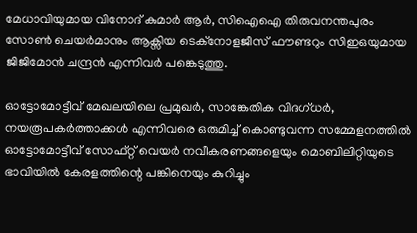മേധാവിയുമായ വിനോദ് കുമാര്‍ ആര്‍, സിഐഐ തിരുവനന്തപുരം സോണ്‍ ചെയര്‍മാനും ആക്സിയ ടെക്നോളജീസ് ഫൗണ്ടറും സിഇഒയുമായ ജിജിമോന്‍ ചന്ദ്രന്‍ എന്നിവര്‍ പങ്കെടുത്തു.

ഓട്ടോമോട്ടീവ് മേഖലയിലെ പ്രമുഖര്‍, സാങ്കേതിക വിദഗ്ധര്‍, നയരൂപകര്‍ത്താക്കള്‍ എന്നിവരെ ഒരുമിച്ച് കൊണ്ടുവന്ന സമ്മേളനത്തില്‍ ഓട്ടോമോട്ടീവ് സോഫ്റ്റ് വെയര്‍ നവീകരണങ്ങളെയും മൊബിലിറ്റിയുടെ ഭാവിയില്‍ കേരളത്തിന്റെ പങ്കിനെയും കുറിച്ചും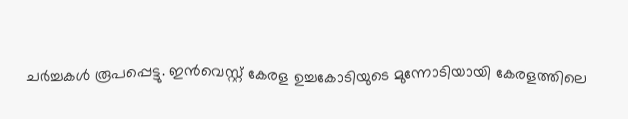ചര്‍ച്ചകള്‍ രൂപപ്പെട്ടു. ഇന്‍വെസ്റ്റ് കേരള ഉച്ചകോടിയുടെ മുന്നോടിയായി കേരളത്തിലെ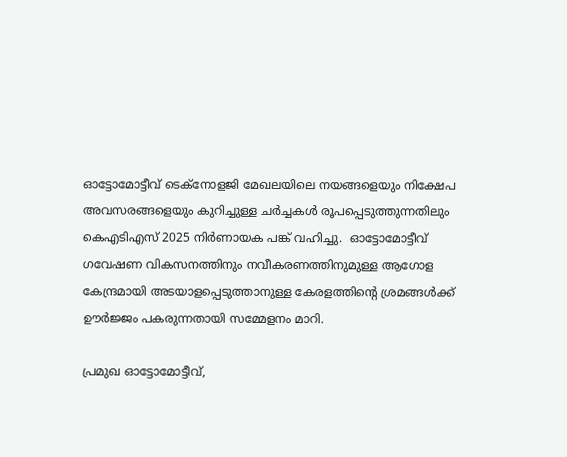ഓട്ടോമോട്ടീവ് ടെക്നോളജി മേഖലയിലെ നയങ്ങളെയും നിക്ഷേപ അവസരങ്ങളെയും കുറിച്ചുള്ള ചര്‍ച്ചകള്‍ രൂപപ്പെടുത്തുന്നതിലും കെഎടിഎസ് 2025 നിര്‍ണായക പങ്ക് വഹിച്ചു.  ഓട്ടോമോട്ടീവ് ഗവേഷണ വികസനത്തിനും നവീകരണത്തിനുമുള്ള ആഗോള കേന്ദ്രമായി അടയാളപ്പെടുത്താനുള്ള കേരളത്തിന്റെ ശ്രമങ്ങള്‍ക്ക് ഊര്‍ജ്ജം പകരുന്നതായി സമ്മേളനം മാറി.

പ്രമുഖ ഓട്ടോമോട്ടീവ്,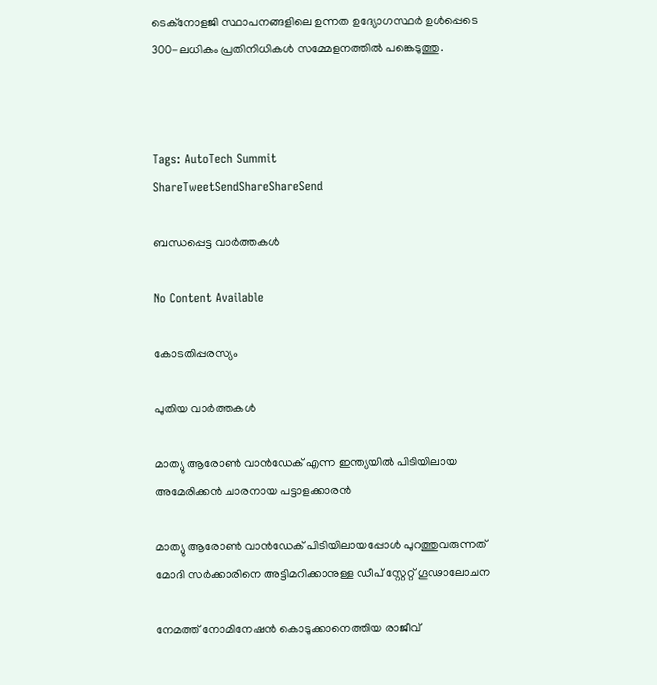ടെക്നോളജി സ്ഥാപനങ്ങളിലെ ഉന്നത ഉദ്യോഗസ്ഥര്‍ ഉള്‍പ്പെടെ 300-ലധികം പ്രതിനിധികള്‍ സമ്മേളനത്തില്‍ പങ്കെടുത്തു.



Tags: AutoTech Summit
ShareTweetSendShareShareSend

ബന്ധപ്പെട്ട വാര്‍ത്തകള്‍

No Content Available

കോടതിപ്പരസ്യം

പുതിയ വാര്‍ത്തകള്‍

മാത്യു ആരോണ്‍ വാന്‍ഡേക് എന്ന ഇന്ത്യയില്‍ പിടിയിലായ അമേരിക്കന്‍ ചാരനായ പട്ടാളക്കാരന്‍

മാത്യു ആരോണ്‍ വാന്‍ഡേക് പിടിയിലായപ്പോള്‍ പുറത്തുവരുന്നത് മോദി സര്‍ക്കാരിനെ അട്ടിമറിക്കാനുള്ള ഡീപ് സ്റ്റേറ്റ് ഗൂഢാലോചന

നേമത്ത് നോമിനേഷന്‍ കൊടുക്കാനെത്തിയ രാജീവ്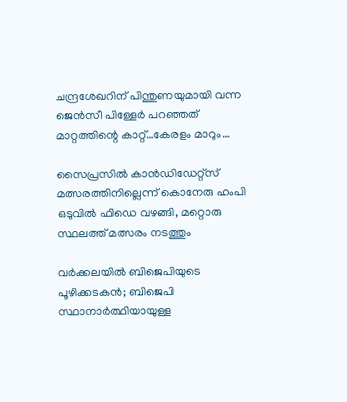ചന്ദ്രശേഖറിന് പിന്തുണയുമായി വന്ന ജെന്‍സീ പിള്ളേര്‍ പറഞ്ഞത് മാറ്റത്തിന്റെ കാറ്റ്…കേരളം മാറും…

സൈപ്രസില്‍ കാന്‍ഡിഡേറ്റ്സ് മത്സരത്തിനില്ലെന്ന് കൊനേരു ഹംപി ഒടുവില്‍ ഫിഡെ വഴങ്ങി, മറ്റൊരു സ്ഥലത്ത് മത്സരം നടത്തും

വർക്കലയില്‍ ബിജെപിയുടെ പൂഴിക്കടകന്‍; ബിജെപി സ്ഥാനാർത്ഥിയായുള്ള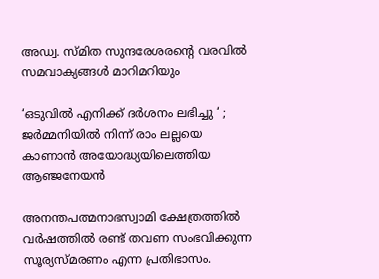അഡ്വ. സ്മിത സുന്ദരേശരന്റെ വരവില്‍ സമവാക്യങ്ങള്‍ മാറിമറിയും

‘ഒടുവിൽ എനിക്ക് ദർശനം ലഭിച്ചു ‘ ; ജർമ്മനിയിൽ നിന്ന് രാം ലല്ലയെ കാണാൻ അയോദ്ധ്യയിലെത്തിയ ആഞ്ജനേയൻ

അനന്തപത്മനാഭസ്വാമി ക്ഷേത്രത്തില്‍ വര്‍ഷത്തില്‍ രണ്ട് തവണ സംഭവിക്കുന്ന സൂര്യസ്മരണം എന്ന പ്രതിഭാസം.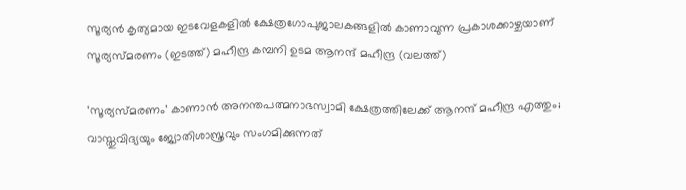സൂര്യന്‍ കൃത്യമായ ഇടവേളകളില്‍ ക്ഷേത്രഗോപുജാലകങ്ങളില്‍ കാണാവുന്ന പ്രകാശക്കാഴ്ചയാണ് സൂര്യസ്മരണം (ഇടത്ത്) മഹീന്ദ്ര കമ്പനി ഉടമ ആനന്ദ് മഹീന്ദ്ര (വലത്ത്)

‘സൂര്യസ്മരണം’ കാണാന്‍ അനന്തപത്മനാഭസ്വാമി ക്ഷേത്രത്തിലേക്ക് ആനന്ദ് മഹീന്ദ്ര എത്തും; വാസ്തുവിദ്യയും ജ്യോതിശാസ്ത്രവും സംഗമിക്കുന്നത്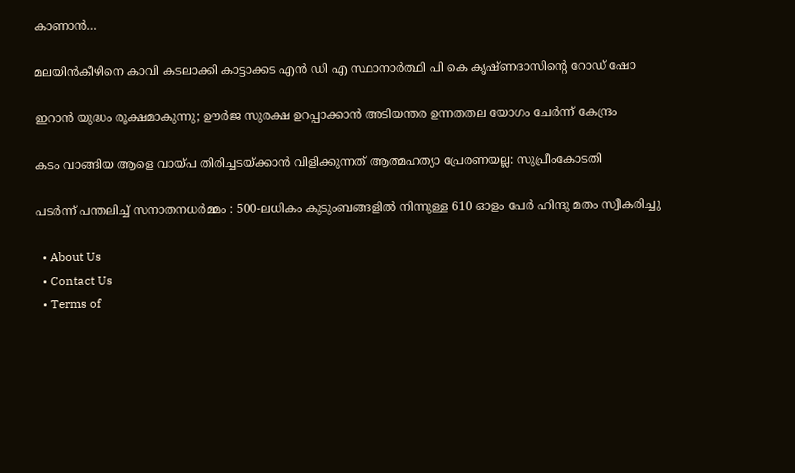കാണാന്‍…

മലയിന്‍കീഴിനെ കാവി കടലാക്കി കാട്ടാക്കട എന്‍ ഡി എ സ്ഥാനാര്‍ത്ഥി പി കെ കൃഷ്ണദാസിന്റെ റോഡ് ഷോ

ഇറാന്‍ യുദ്ധം രൂക്ഷമാകുന്നു; ഊർജ സുരക്ഷ ഉറപ്പാക്കാൻ അടിയന്തര ഉന്നതതല യോഗം ചേർന്ന് കേന്ദ്രം

കടം വാങ്ങിയ ആളെ വായ്‌പ തിരിച്ചടയ്‌ക്കാൻ വിളിക്കുന്നത് ആത്മഹത്യാ പ്രേരണയല്ല: സുപ്രീംകോടതി

പടർന്ന് പന്തലിച്ച് സനാതനധർമ്മം : 500-ലധികം കുടുംബങ്ങളിൽ നിന്നുള്ള 610 ഓളം പേർ ഹിന്ദു മതം സ്വീകരിച്ചു

  • About Us
  • Contact Us
  • Terms of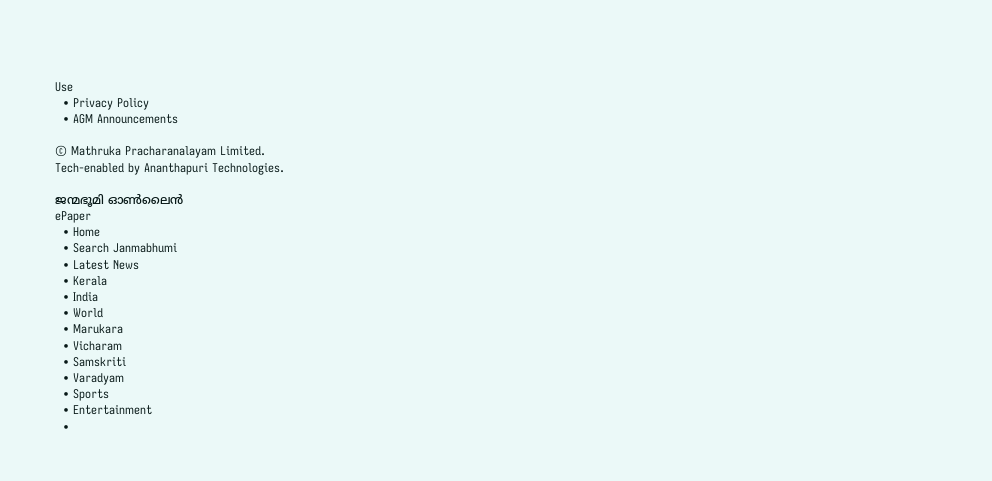Use
  • Privacy Policy
  • AGM Announcements

© Mathruka Pracharanalayam Limited.
Tech-enabled by Ananthapuri Technologies.

ജന്മഭൂമി ഓണ്‍ലൈന്‍
ePaper
  • Home
  • Search Janmabhumi
  • Latest News
  • Kerala
  • India
  • World
  • Marukara
  • Vicharam
  • Samskriti
  • Varadyam
  • Sports
  • Entertainment
  •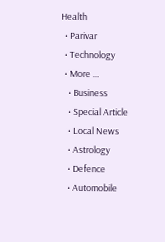Health
  • Parivar
  • Technology
  • More …
    • Business
    • Special Article
    • Local News
    • Astrology
    • Defence
    • Automobile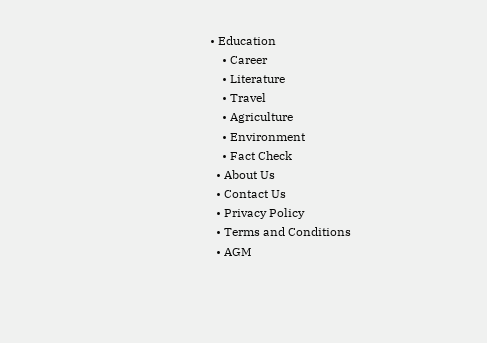• Education
    • Career
    • Literature
    • Travel
    • Agriculture
    • Environment
    • Fact Check
  • About Us
  • Contact Us
  • Privacy Policy
  • Terms and Conditions
  • AGM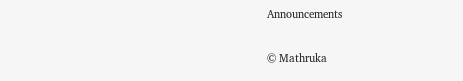Announcements

© Mathruka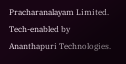Pracharanalayam Limited.
Tech-enabled by Ananthapuri Technologies.